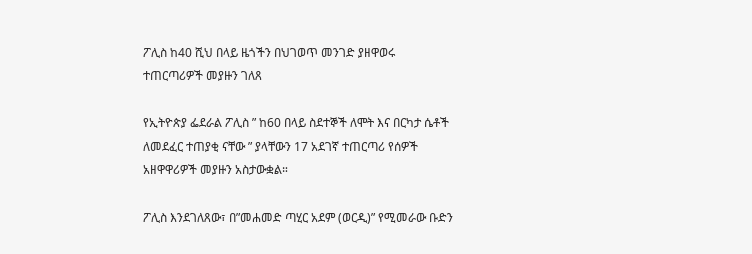ፖሊስ ከ40 ሺህ በላይ ዜጎችን በህገወጥ መንገድ ያዘዋወሩ ተጠርጣሪዎች መያዙን ገለጸ

የኢትዮጵያ ፌደራል ፖሊስ ” ከ60 በላይ ስደተኞች ለሞት እና በርካታ ሴቶች ለመደፈር ተጠያቂ ናቸው ” ያላቸውን 17 አደገኛ ተጠርጣሪ የሰዎች አዘዋዋሪዎች መያዙን አስታውቋል።

ፖሊስ እንደገለጸው፣ በ”መሐመድ ጣሂር አደም (ወርዲ)” የሚመራው ቡድን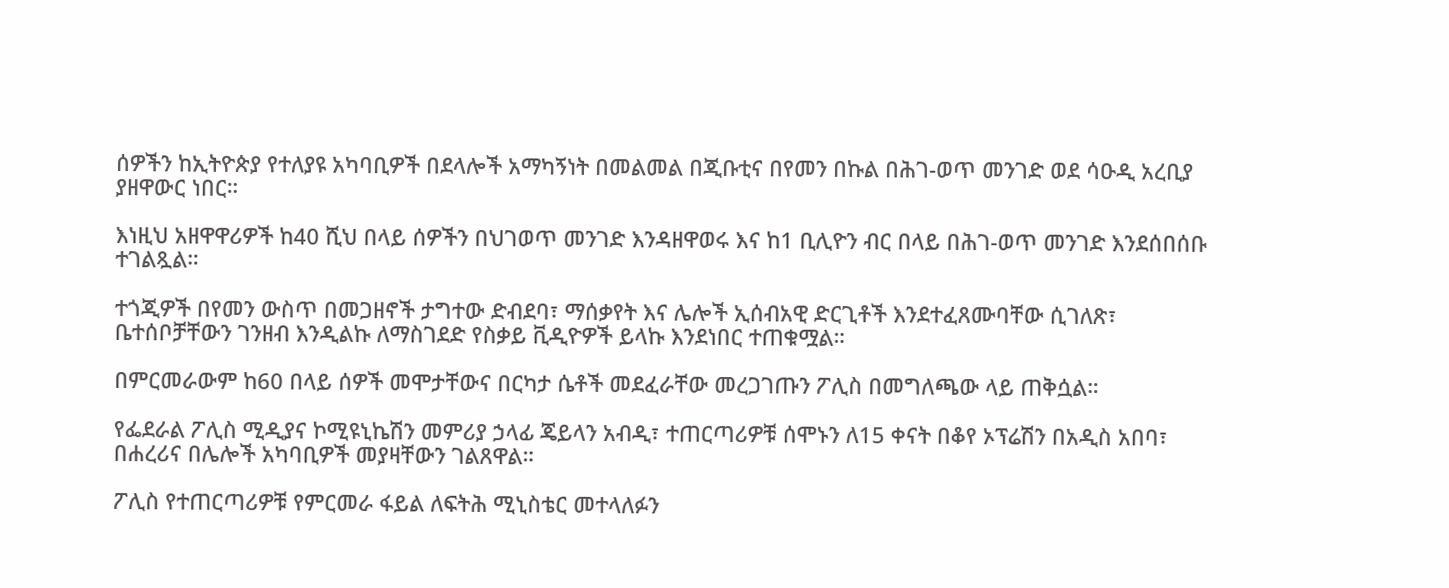ሰዎችን ከኢትዮጵያ የተለያዩ አካባቢዎች በደላሎች አማካኝነት በመልመል በጂቡቲና በየመን በኩል በሕገ-ወጥ መንገድ ወደ ሳዑዲ አረቢያ ያዘዋውር ነበር።

እነዚህ አዘዋዋሪዎች ከ40 ሺህ በላይ ሰዎችን በህገወጥ መንገድ እንዳዘዋወሩ እና ከ1 ቢሊዮን ብር በላይ በሕገ-ወጥ መንገድ እንደሰበሰቡ ተገልጿል።

ተጎጂዎች በየመን ውስጥ በመጋዘኖች ታግተው ድብደባ፣ ማሰቃየት እና ሌሎች ኢሰብአዊ ድርጊቶች እንደተፈጸሙባቸው ሲገለጽ፣ ቤተሰቦቻቸውን ገንዘብ እንዲልኩ ለማስገደድ የስቃይ ቪዲዮዎች ይላኩ እንደነበር ተጠቁሟል።

በምርመራውም ከ60 በላይ ሰዎች መሞታቸውና በርካታ ሴቶች መደፈራቸው መረጋገጡን ፖሊስ በመግለጫው ላይ ጠቅሷል።

የፌደራል ፖሊስ ሚዲያና ኮሚዩኒኬሽን መምሪያ ኃላፊ ጄይላን አብዲ፣ ተጠርጣሪዎቹ ሰሞኑን ለ15 ቀናት በቆየ ኦፕሬሽን በአዲስ አበባ፣ በሐረሪና በሌሎች አካባቢዎች መያዛቸውን ገልጸዋል።

ፖሊስ የተጠርጣሪዎቹ የምርመራ ፋይል ለፍትሕ ሚኒስቴር መተላለፉን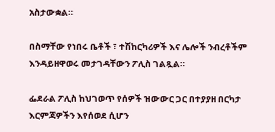አስታውቋል።

በስማቸው የነበሩ ቤቶች ፣ ተሽከርካሪዎች እና ሌሎች ንብረቶችም እንዳይዘዋወሩ መታገዳቸውን ፖሊስ ገልጿል።

ፌደራል ፖሊስ ከህገወጥ የሰዎች ዝውውር ጋር በተያያዘ በርካታ እርምጃዎችን እየሰወደ ሲሆን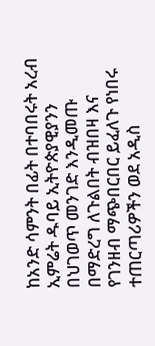ከአንድ ሳምንት በፊት በተባበሩት አረብ ኢምሬት ዱባይ ኢትዮጵያዊያንን በህገወጥ መንገድ እንዲመጡ በማድረግ ለጉልበት ብዝበዛ እና የገንዘብ ማጭበርበር ይፈለጉ የነበሩ ተጠርጣሪዎችን ወደ አዲስ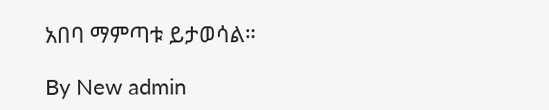አበባ ማምጣቱ ይታወሳል።

By New admin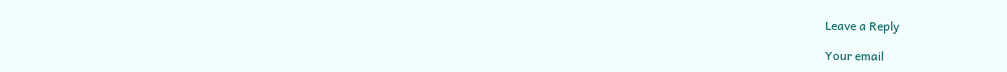Leave a Reply

Your email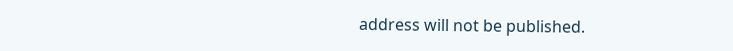address will not be published.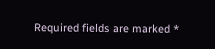Required fields are marked *